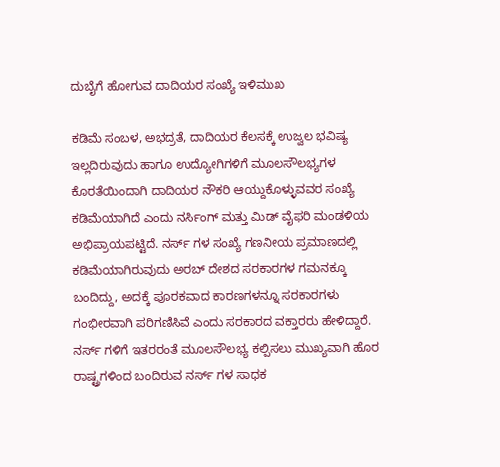ದುಬೈಗೆ ಹೋಗುವ ದಾದಿಯರ ಸಂಖ್ಯೆ ಇಳಿಮುಖ

ಕಡಿಮೆ ಸಂಬಳ, ಅಭದ್ರತೆ, ದಾದಿಯರ ಕೆಲಸಕ್ಕೆ ಉಜ್ವಲ ಭವಿಷ್ಯ ಇಲ್ಲದಿರುವುದು ಹಾಗೂ ಉದ್ಯೋಗಿಗಳಿಗೆ ಮೂಲಸೌಲಭ್ಯಗಳ ಕೊರತೆಯಿಂದಾಗಿ ದಾದಿಯರ ನೌಕರಿ ಆಯ್ದುಕೊಳ್ಳುವವರ ಸಂಖ್ಯೆ ಕಡಿಮೆಯಾಗಿದೆ ಎಂದು ನರ್ಸಿಂಗ್ ಮತ್ತು ಮಿಡ್ ವೈಫರಿ ಮಂಡಳಿಯ ಅಭಿಪ್ರಾಯಪಟ್ಟಿದೆ. ನರ್ಸ್ ಗಳ ಸಂಖ್ಯೆ ಗಣನೀಯ ಪ್ರಮಾಣದಲ್ಲಿ ಕಡಿಮೆಯಾಗಿರುವುದು ಅರಬ್ ದೇಶದ ಸರಕಾರಗಳ ಗಮನಕ್ಕೂ ಬಂದಿದ್ದು, ಅದಕ್ಕೆ ಪೂರಕವಾದ ಕಾರಣಗಳನ್ನೂ ಸರಕಾರಗಳು ಗಂಭೀರವಾಗಿ ಪರಿಗಣಿಸಿವೆ ಎಂದು ಸರಕಾರದ ವಕ್ತಾರರು ಹೇಳಿದ್ದಾರೆ.
ನರ್ಸ್ ಗಳಿಗೆ ಇತರರಂತೆ ಮೂಲಸೌಲಭ್ಯ ಕಲ್ಪಿಸಲು ಮುಖ್ಯವಾಗಿ ಹೊರ ರಾಷ್ಟ್ರಗಳಿಂದ ಬಂದಿರುವ ನರ್ಸ್ ಗಳ ಸಾಧಕ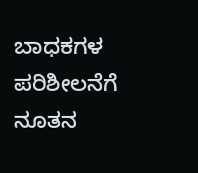ಬಾಧಕಗಳ ಪರಿಶೀಲನೆಗೆ ನೂತನ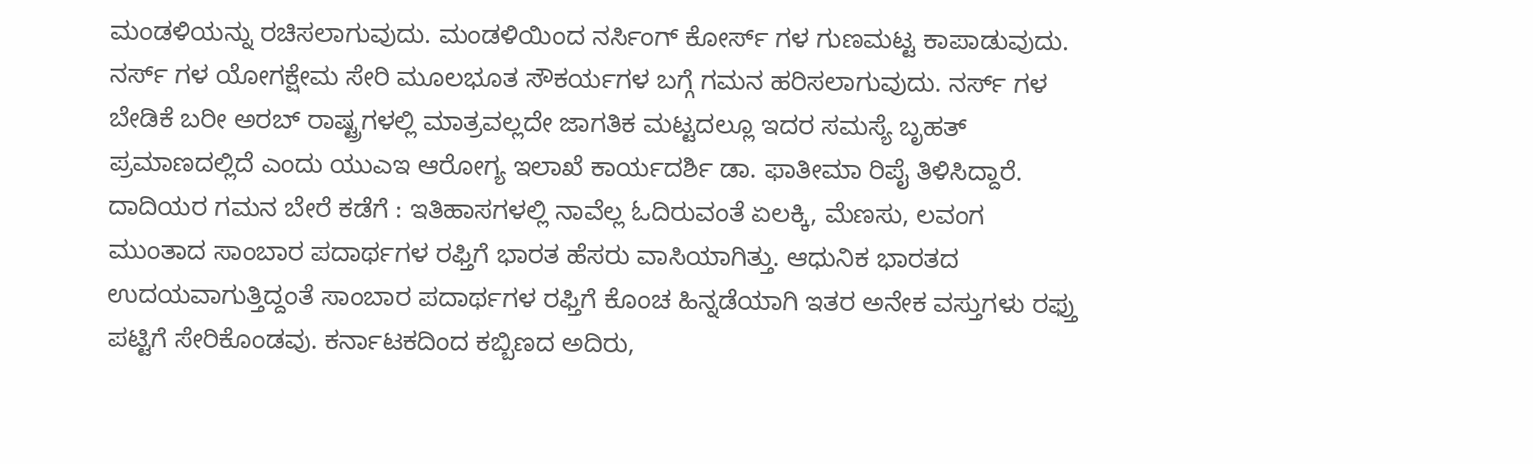ಮಂಡಳಿಯನ್ನು ರಚಿಸಲಾಗುವುದು. ಮಂಡಳಿಯಿಂದ ನರ್ಸಿಂಗ್ ಕೋರ್ಸ್ ಗಳ ಗುಣಮಟ್ಟ ಕಾಪಾಡುವುದು. ನರ್ಸ್ ಗಳ ಯೋಗಕ್ಷೇಮ ಸೇರಿ ಮೂಲಭೂತ ಸೌಕರ್ಯಗಳ ಬಗ್ಗೆ ಗಮನ ಹರಿಸಲಾಗುವುದು. ನರ್ಸ್ ಗಳ ಬೇಡಿಕೆ ಬರೀ ಅರಬ್ ರಾಷ್ಟ್ರಗಳಲ್ಲಿ ಮಾತ್ರವಲ್ಲದೇ ಜಾಗತಿಕ ಮಟ್ಟದಲ್ಲೂ ಇದರ ಸಮಸ್ಯೆ ಬೃಹತ್ ಪ್ರಮಾಣದಲ್ಲಿದೆ ಎಂದು ಯುಎಇ ಆರೋಗ್ಯ ಇಲಾಖೆ ಕಾರ್ಯದರ್ಶಿ ಡಾ. ಫಾತೀಮಾ ರಿಪೈ ತಿಳಿಸಿದ್ದಾರೆ.
ದಾದಿಯರ ಗಮನ ಬೇರೆ ಕಡೆಗೆ : ಇತಿಹಾಸಗಳಲ್ಲಿ ನಾವೆಲ್ಲ ಓದಿರುವಂತೆ ಏಲಕ್ಕಿ, ಮೆಣಸು, ಲವಂಗ ಮುಂತಾದ ಸಾಂಬಾರ ಪದಾರ್ಥಗಳ ರಫ್ತಿಗೆ ಭಾರತ ಹೆಸರು ವಾಸಿಯಾಗಿತ್ತು. ಆಧುನಿಕ ಭಾರತದ ಉದಯವಾಗುತ್ತಿದ್ದಂತೆ ಸಾಂಬಾರ ಪದಾರ್ಥಗಳ ರಫ್ತಿಗೆ ಕೊಂಚ ಹಿನ್ನಡೆಯಾಗಿ ಇತರ ಅನೇಕ ವಸ್ತುಗಳು ರಫ್ತು ಪಟ್ಟಿಗೆ ಸೇರಿಕೊಂಡವು. ಕರ್ನಾಟಕದಿಂದ ಕಬ್ಬಿಣದ ಅದಿರು,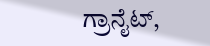ಗ್ರಾನೈಟ್,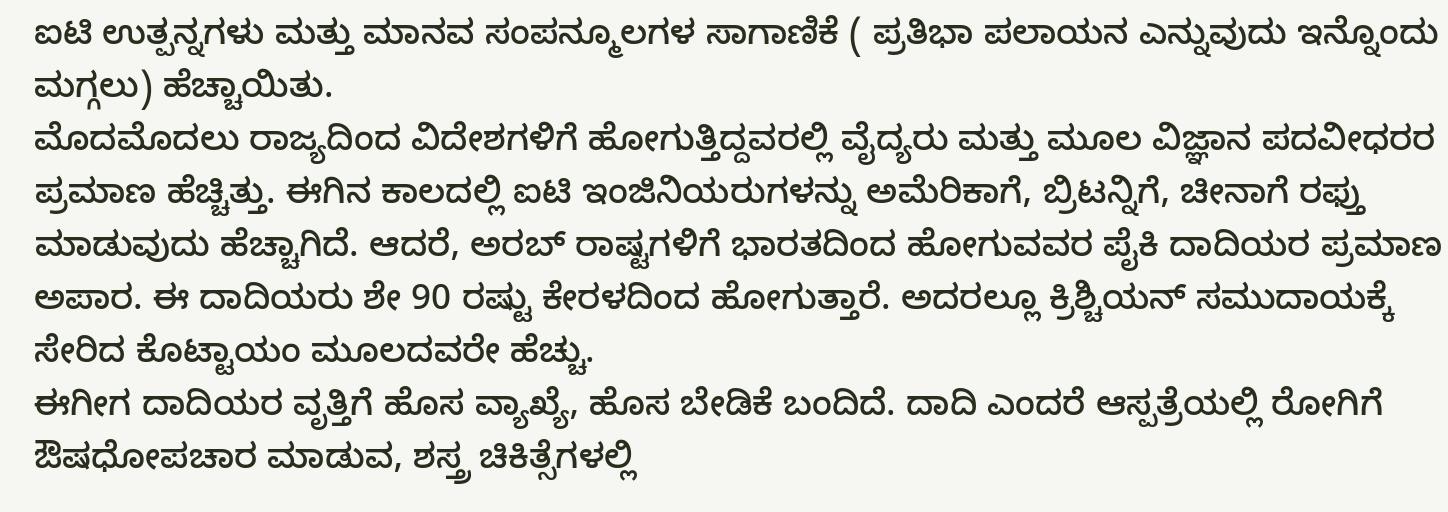ಐಟಿ ಉತ್ಪನ್ನಗಳು ಮತ್ತು ಮಾನವ ಸಂಪನ್ಮೂಲಗಳ ಸಾಗಾಣಿಕೆ ( ಪ್ರತಿಭಾ ಪಲಾಯನ ಎನ್ನುವುದು ಇನ್ನೊಂದು ಮಗ್ಗಲು) ಹೆಚ್ಚಾಯಿತು.
ಮೊದಮೊದಲು ರಾಜ್ಯದಿಂದ ವಿದೇಶಗಳಿಗೆ ಹೋಗುತ್ತಿದ್ದವರಲ್ಲಿ ವೈದ್ಯರು ಮತ್ತು ಮೂಲ ವಿಜ್ಞಾನ ಪದವೀಧರರ ಪ್ರಮಾಣ ಹೆಚ್ಚಿತ್ತು. ಈಗಿನ ಕಾಲದಲ್ಲಿ ಐಟಿ ಇಂಜಿನಿಯರುಗಳನ್ನು ಅಮೆರಿಕಾಗೆ, ಬ್ರಿಟನ್ನಿಗೆ, ಚೀನಾಗೆ ರಫ್ತು ಮಾಡುವುದು ಹೆಚ್ಚಾಗಿದೆ. ಆದರೆ, ಅರಬ್ ರಾಷ್ಟಗಳಿಗೆ ಭಾರತದಿಂದ ಹೋಗುವವರ ಪೈಕಿ ದಾದಿಯರ ಪ್ರಮಾಣ ಅಪಾರ. ಈ ದಾದಿಯರು ಶೇ 90 ರಷ್ಟು ಕೇರಳದಿಂದ ಹೋಗುತ್ತಾರೆ. ಅದರಲ್ಲೂ ಕ್ರಿಶ್ಚಿಯನ್ ಸಮುದಾಯಕ್ಕೆ ಸೇರಿದ ಕೊಟ್ಟಾಯಂ ಮೂಲದವರೇ ಹೆಚ್ಚು.
ಈಗೀಗ ದಾದಿಯರ ವೃತ್ತಿಗೆ ಹೊಸ ವ್ಯಾಖ್ಯೆ, ಹೊಸ ಬೇಡಿಕೆ ಬಂದಿದೆ. ದಾದಿ ಎಂದರೆ ಆಸ್ಪತ್ರೆಯಲ್ಲಿ ರೋಗಿಗೆ ಔಷಧೋಪಚಾರ ಮಾಡುವ, ಶಸ್ತ್ರ ಚಿಕಿತ್ಸೆಗಳಲ್ಲಿ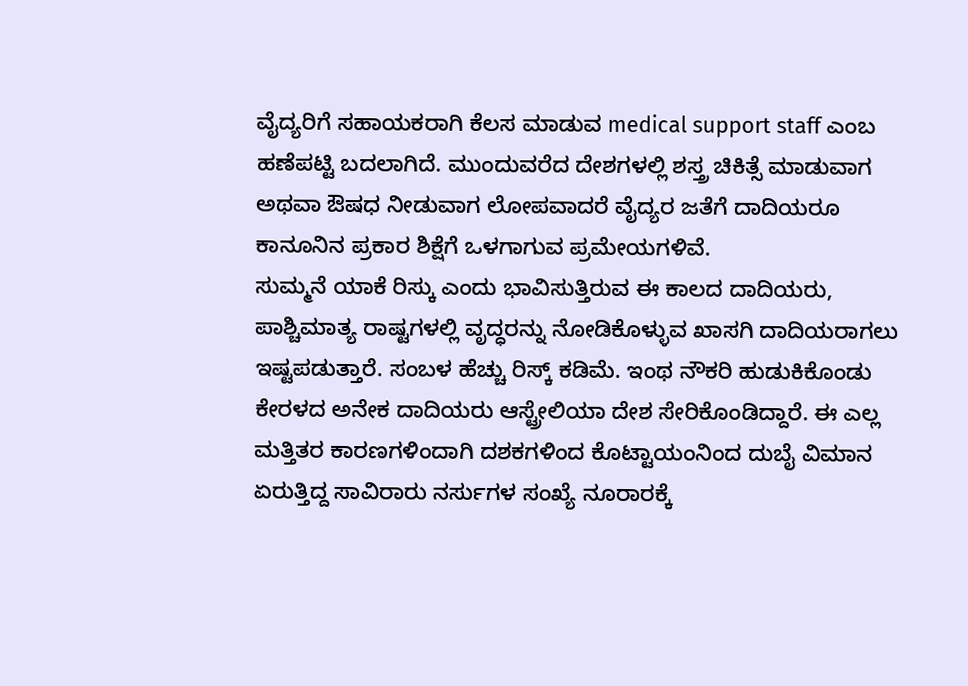ವೈದ್ಯರಿಗೆ ಸಹಾಯಕರಾಗಿ ಕೆಲಸ ಮಾಡುವ medical support staff ಎಂಬ ಹಣೆಪಟ್ಟಿ ಬದಲಾಗಿದೆ. ಮುಂದುವರೆದ ದೇಶಗಳಲ್ಲಿ ಶಸ್ತ್ರ ಚಿಕಿತ್ಸೆ ಮಾಡುವಾಗ ಅಥವಾ ಔಷಧ ನೀಡುವಾಗ ಲೋಪವಾದರೆ ವೈದ್ಯರ ಜತೆಗೆ ದಾದಿಯರೂ ಕಾನೂನಿನ ಪ್ರಕಾರ ಶಿಕ್ಷೆಗೆ ಒಳಗಾಗುವ ಪ್ರಮೇಯಗಳಿವೆ.
ಸುಮ್ಮನೆ ಯಾಕೆ ರಿಸ್ಕು ಎಂದು ಭಾವಿಸುತ್ತಿರುವ ಈ ಕಾಲದ ದಾದಿಯರು, ಪಾಶ್ಚಿಮಾತ್ಯ ರಾಷ್ಟಗಳಲ್ಲಿ ವೃದ್ಧರನ್ನು ನೋಡಿಕೊಳ್ಳುವ ಖಾಸಗಿ ದಾದಿಯರಾಗಲು ಇಷ್ಟಪಡುತ್ತಾರೆ. ಸಂಬಳ ಹೆಚ್ಚು ರಿಸ್ಕ್ ಕಡಿಮೆ. ಇಂಥ ನೌಕರಿ ಹುಡುಕಿಕೊಂಡು ಕೇರಳದ ಅನೇಕ ದಾದಿಯರು ಆಸ್ಟ್ರೇಲಿಯಾ ದೇಶ ಸೇರಿಕೊಂಡಿದ್ದಾರೆ. ಈ ಎಲ್ಲ ಮತ್ತಿತರ ಕಾರಣಗಳಿಂದಾಗಿ ದಶಕಗಳಿಂದ ಕೊಟ್ಟಾಯಂನಿಂದ ದುಬೈ ವಿಮಾನ ಏರುತ್ತಿದ್ದ ಸಾವಿರಾರು ನರ್ಸುಗಳ ಸಂಖ್ಯೆ ನೂರಾರಕ್ಕೆ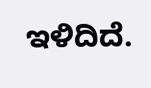ಇಳಿದಿದೆ.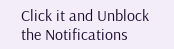Click it and Unblock the Notifications